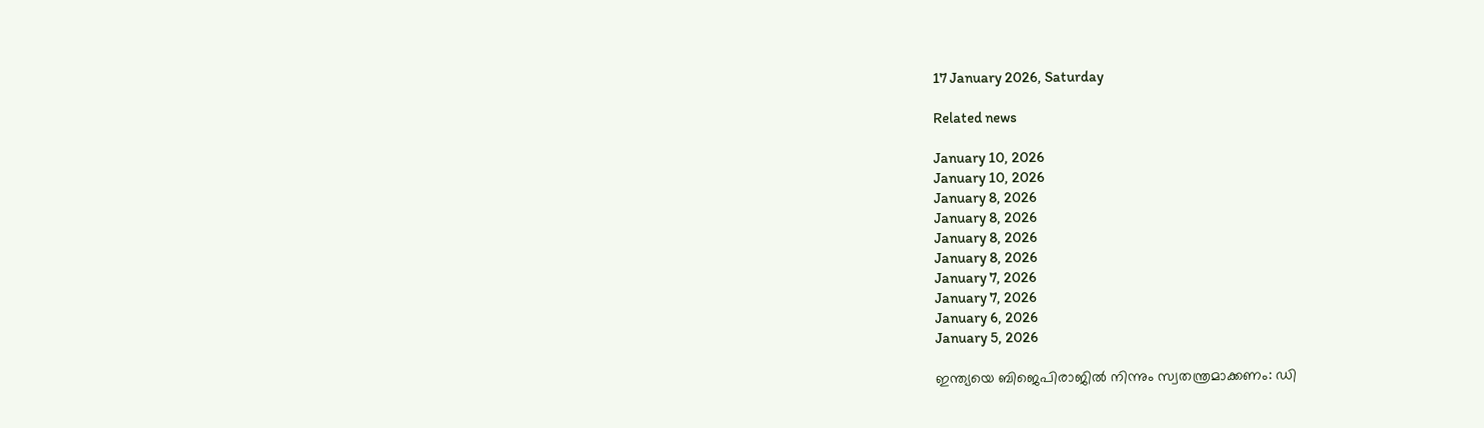17 January 2026, Saturday

Related news

January 10, 2026
January 10, 2026
January 8, 2026
January 8, 2026
January 8, 2026
January 8, 2026
January 7, 2026
January 7, 2026
January 6, 2026
January 5, 2026

ഇന്ത്യയെ ബിജെപിരാജിൽ നിന്നും സ്വതന്ത്രമാക്കണം: ഡി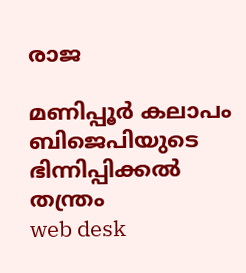രാജ

മണിപ്പൂര്‍ കലാപം ബിജെപിയുടെ ഭിന്നിപ്പിക്കല്‍ തന്ത്രം
web desk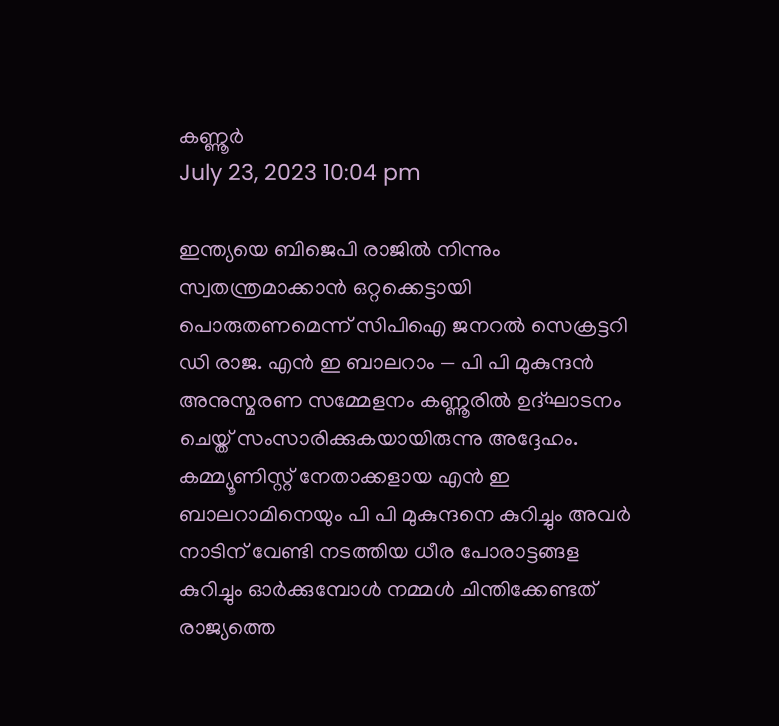കണ്ണൂര്‍
July 23, 2023 10:04 pm

ഇന്ത്യയെ ബിജെപി രാജിൽ നിന്നും സ്വതന്ത്രമാക്കാൻ ഒറ്റക്കെട്ടായി പൊരുതണമെന്ന് സിപിഐ ജനറൽ സെക്രട്ടറി ഡി രാജ. എൻ ഇ ബാലറാം — പി പി മുകുന്ദൻ അനുസ്മരണ സമ്മേളനം കണ്ണൂരില്‍ ഉദ്ഘാടനം ചെയ്ത് സംസാരിക്കുകയായിരുന്നു അദ്ദേഹം. കമ്മ്യൂണിസ്റ്റ് നേതാക്കളായ എൻ ഇ ബാലറാമിനെയും പി പി മുകുന്ദനെ കുറിച്ചും അവർ നാടിന് വേണ്ടി നടത്തിയ ധീര പോരാട്ടങ്ങള കുറിച്ചും ഓർക്കുമ്പോൾ നമ്മൾ ചിന്തിക്കേണ്ടത് രാജ്യത്തെ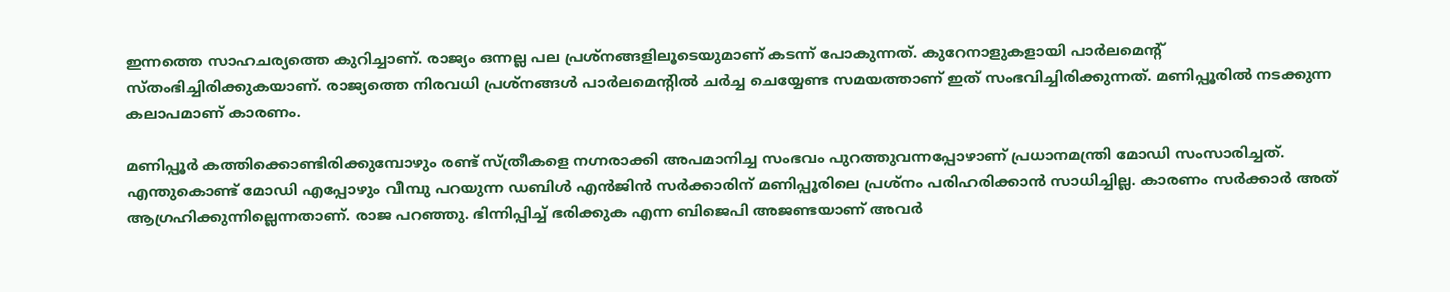ഇന്നത്തെ സാഹചര്യത്തെ കുറിച്ചാണ്. രാജ്യം ഒന്നല്ല പല പ്രശ്നങ്ങളിലൂടെയുമാണ് കടന്ന് പോകുന്നത്. കുറേനാളുകളായി പാർലമെന്റ് സ്തംഭിച്ചിരിക്കുകയാണ്. രാജ്യത്തെ നിരവധി പ്രശ്നങ്ങൾ പാർലമെന്റിൽ ചർച്ച ചെയ്യേണ്ട സമയത്താണ് ഇത് സംഭവിച്ചിരിക്കുന്നത്. മണിപ്പൂരിൽ നടക്കുന്ന കലാപമാണ് കാരണം.

മണിപ്പൂർ കത്തിക്കൊണ്ടിരിക്കുമ്പോഴും രണ്ട് സ്ത്രീകളെ നഗ്നരാക്കി അപമാനിച്ച സംഭവം പുറത്തുവന്നപ്പോഴാണ് പ്രധാനമന്ത്രി മോഡി സംസാരിച്ചത്. എന്തുകൊണ്ട് മോഡി എപ്പോഴും വീമ്പു പറയുന്ന ഡബിള്‍ എൻജിൻ സർക്കാരിന് മണിപ്പൂരിലെ പ്രശ്നം പരിഹരിക്കാൻ സാധിച്ചില്ല. കാരണം സർക്കാർ അത് ആഗ്രഹിക്കുന്നില്ലെന്നതാണ്. രാജ പറഞ്ഞു. ഭിന്നിപ്പിച്ച് ഭരിക്കുക എന്ന ബിജെപി അജണ്ടയാണ് അവർ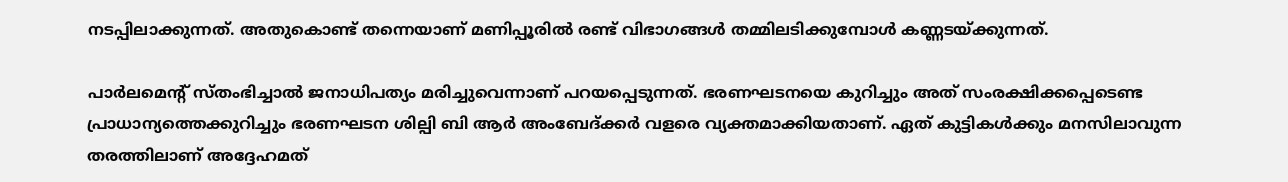നടപ്പിലാക്കുന്നത്. അതുകൊണ്ട് തന്നെയാണ് മണിപ്പൂരിൽ രണ്ട് വിഭാഗങ്ങൾ തമ്മിലടിക്കുമ്പോൾ കണ്ണടയ്ക്കുന്നത്.

പാർലമെന്റ് സ്തംഭിച്ചാൽ ജനാധിപത്യം മരിച്ചുവെന്നാണ് പറയപ്പെടുന്നത്. ഭരണഘടനയെ കുറിച്ചും അത് സംരക്ഷിക്കപ്പെടെണ്ട പ്രാധാന്യത്തെക്കുറിച്ചും ഭരണഘടന ശില്പി ബി ആർ അംബേദ്ക്കർ വളരെ വ്യക്തമാക്കിയതാണ്. ഏത് കുട്ടികൾക്കും മനസിലാവുന്ന തരത്തിലാണ് അദ്ദേഹമത്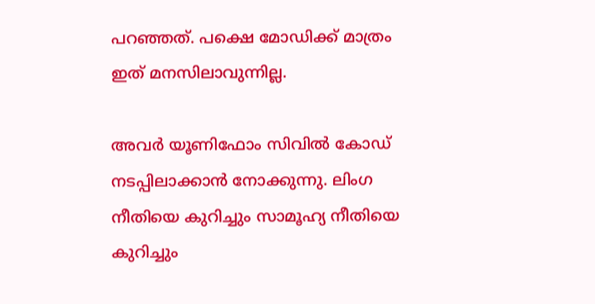പറഞ്ഞത്. പക്ഷെ മോഡിക്ക് മാത്രം ഇത് മനസിലാവുന്നില്ല.

അവർ യൂണിഫോം സിവിൽ കോഡ് നടപ്പിലാക്കാൻ നോക്കുന്നു. ലിംഗ നീതിയെ കുറിച്ചും സാമൂഹ്യ നീതിയെ കുറിച്ചും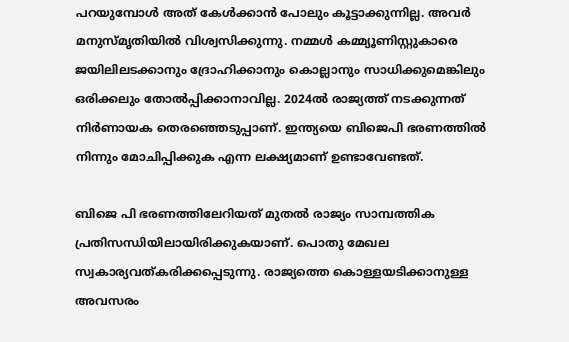പറയുമ്പോൾ അത് കേൾക്കാൻ പോലും കൂട്ടാക്കുന്നില്ല. അവർ മനുസ്മൃതിയിൽ വിശ്വസിക്കുന്നു. നമ്മൾ കമ്മ്യൂണിസ്റ്റുകാരെ ജയിലിലടക്കാനും ദ്രോഹിക്കാനും കൊല്ലാനും സാധിക്കുമെങ്കിലും ഒരിക്കലും തോൽപ്പിക്കാനാവില്ല. 2024ൽ രാജ്യത്ത് നടക്കുന്നത് നിർണായക തെരഞ്ഞെടുപ്പാണ്. ഇന്ത്യയെ ബിജെപി ഭരണത്തിൽ നിന്നും മോചിപ്പിക്കുക എന്ന ലക്ഷ്യമാണ് ഉണ്ടാവേണ്ടത്.

ബിജെ പി ഭരണത്തിലേറിയത് മുതൽ രാജ്യം സാമ്പത്തിക പ്രതിസന്ധിയിലായിരിക്കുകയാണ്. പൊതു മേഖല സ്വകാര്യവത്കരിക്കപ്പെടുന്നു. രാജ്യത്തെ കൊള്ളയടിക്കാനുള്ള അവസരം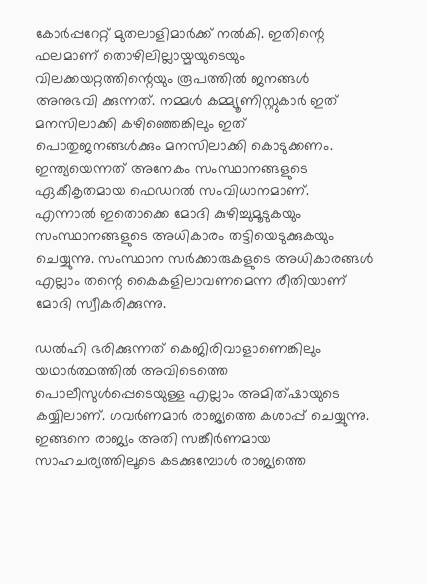കോർപ്പറേറ്റ് മുതലാളിമാർക്ക് നൽകി. ഇതിന്റെ ഫലമാണ് തൊഴിലില്ലായ്മയുടെയും വിലക്കയറ്റത്തിന്റെയും രൂപത്തിൽ ജനങ്ങൾ അനുഭവി ക്കുന്നത്. നമ്മൾ കമ്മ്യൂണിസ്റ്റുകാർ ഇത് മനസിലാക്കി കഴിഞ്ഞെങ്കിലും ഇത് പൊതുജനങ്ങൾക്കും മനസിലാക്കി കൊടുക്കണം. ഇന്ത്യയെന്നത് അനേകം സംസ്ഥാനങ്ങളുടെ ഏകീകൃതമായ ഫെഡറൽ സംവിധാനമാണ്. എന്നാൽ ഇതൊക്കെ മോദി കുഴിച്ചുമൂടുകയും സംസ്ഥാനങ്ങളുടെ അധികാരം തട്ടിയെടുക്കുകയും ചെയ്യുന്നു. സംസ്ഥാന സർക്കാരുകളുടെ അധികാരങ്ങൾ എല്ലാം തന്റെ കൈകളിലാവണമെന്ന രീതിയാണ് മോദി സ്വീകരിക്കുന്നു.

ഡൽഹി ഭരിക്കുന്നത് കെജിരിവാളാണെങ്കിലും യഥാർത്ഥത്തിൽ അവിടെത്തെ പൊലീസുൾപ്പെടെയുള്ള എല്ലാം അമിത്ഷായുടെ കയ്യിലാണ്. ഗവർണമാർ രാജ്യത്തെ കശാപ്പ് ചെയ്യുന്നു. ഇങ്ങനെ രാജ്യം അതി സങ്കീർണമായ സാഹചര്യത്തിലൂടെ കടക്കുമ്പോൾ രാജ്യത്തെ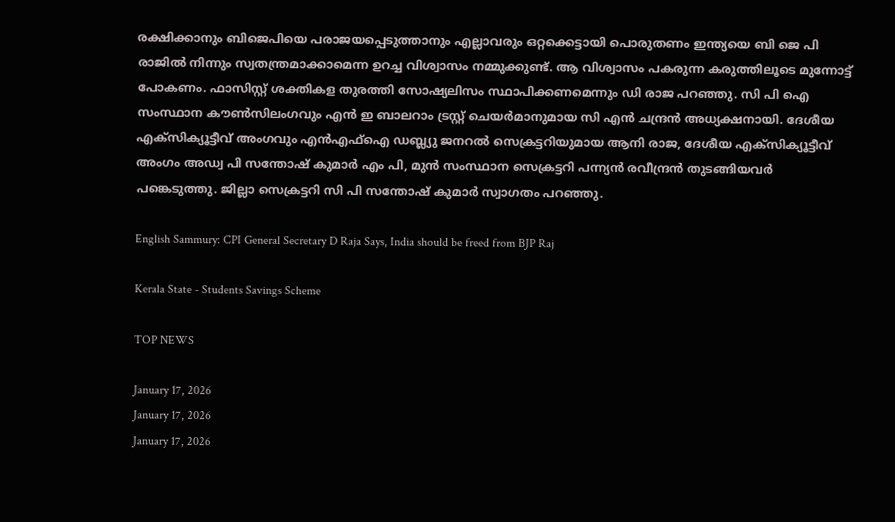രക്ഷിക്കാനും ബിജെപിയെ പരാജയപ്പെടുത്താനും എല്ലാവരും ഒറ്റക്കെട്ടായി പൊരുതണം ഇന്ത്യയെ ബി ജെ പി രാജിൽ നിന്നും സ്വതന്ത്രമാക്കാമെന്ന ഉറച്ച വിശ്വാസം നമ്മുക്കുണ്ട്. ആ വിശ്വാസം പകരുന്ന കരുത്തിലൂടെ മുന്നോട്ട് പോകണം. ഫാസിസ്റ്റ് ശക്തികള തുരത്തി സോഷ്യലിസം സ്ഥാപിക്കണമെന്നും ഡി രാജ പറഞ്ഞു. സി പി ഐ സംസ്ഥാന കൗൺസിലംഗവും എൻ ഇ ബാലറാം ട്രസ്റ്റ് ചെയർമാനുമായ സി എൻ ചന്ദ്രൻ അധ്യക്ഷനായി. ദേശീയ എക്സിക്യൂട്ടീവ് അംഗവും എൻഎഫ്ഐ ഡബ്ല്യു ജനറൽ സെക്രട്ടറിയുമായ ആനി രാജ, ദേശീയ എക്സിക്യൂട്ടീവ് അംഗം അഡ്വ പി സന്തോഷ് കുമാർ എം പി, മുൻ സംസ്ഥാന സെക്രട്ടറി പന്ന്യൻ രവീന്ദ്രൻ തുടങ്ങിയവർ പങ്കെടുത്തു. ജില്ലാ സെക്രട്ടറി സി പി സന്തോഷ് കുമാർ സ്വാഗതം പറഞ്ഞു.

English Sammury: CPI General Secretary D Raja Says, India should be freed from BJP Raj

Kerala State - Students Savings Scheme

TOP NEWS

January 17, 2026
January 17, 2026
January 17, 2026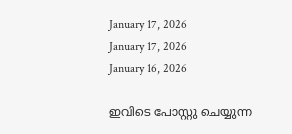January 17, 2026
January 17, 2026
January 16, 2026

ഇവിടെ പോസ്റ്റു ചെയ്യുന്ന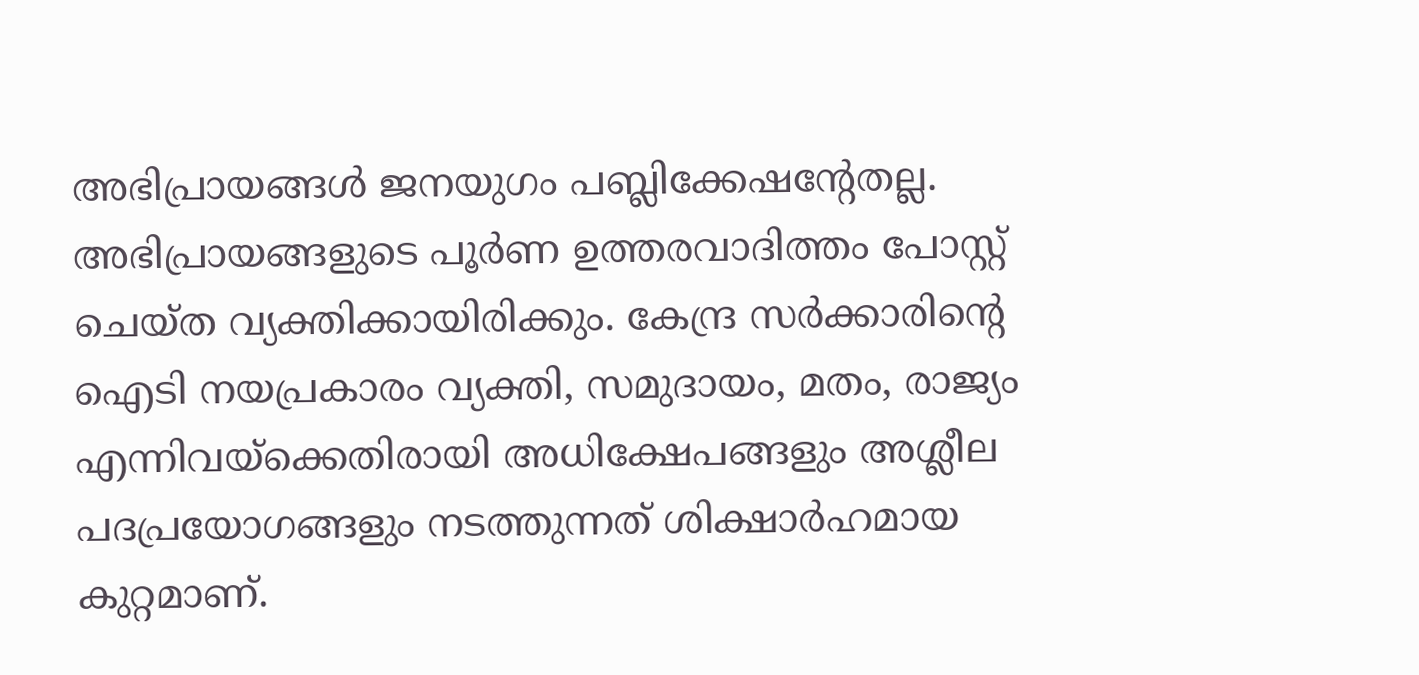അഭിപ്രായങ്ങള്‍ ജനയുഗം പബ്ലിക്കേഷന്റേതല്ല. അഭിപ്രായങ്ങളുടെ പൂര്‍ണ ഉത്തരവാദിത്തം പോസ്റ്റ് ചെയ്ത വ്യക്തിക്കായിരിക്കും. കേന്ദ്ര സര്‍ക്കാരിന്റെ ഐടി നയപ്രകാരം വ്യക്തി, സമുദായം, മതം, രാജ്യം എന്നിവയ്‌ക്കെതിരായി അധിക്ഷേപങ്ങളും അശ്ലീല പദപ്രയോഗങ്ങളും നടത്തുന്നത് ശിക്ഷാര്‍ഹമായ കുറ്റമാണ്.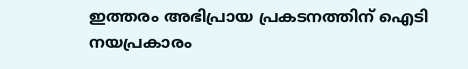ഇത്തരം അഭിപ്രായ പ്രകടനത്തിന് ഐടി നയപ്രകാരം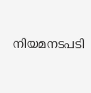നിയമനടപടി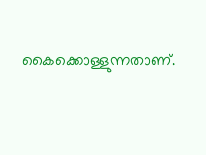കൈക്കൊള്ളുന്നതാണ്.